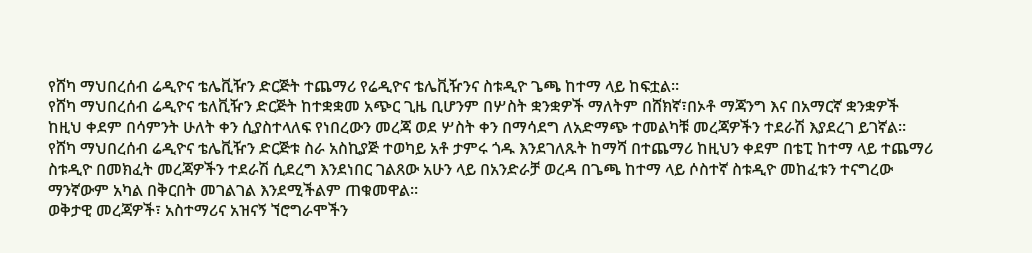የሸካ ማህበረሰብ ሬዲዮና ቴሌቪዥን ድርጅት ተጨማሪ የሬዲዮና ቴሌቪዥንና ስቱዲዮ ጌጫ ከተማ ላይ ከፍቷል።
የሸካ ማህበረሰብ ሬዲዮና ቴለቪዥን ድርጅት ከተቋቋመ አጭር ጊዜ ቢሆንም በሦስት ቋንቋዎች ማለትም በሸክኛ፣በኦቶ ማጃንግ እና በአማርኛ ቋንቋዎች ከዚህ ቀደም በሳምንት ሁለት ቀን ሲያስተላለፍ የነበረውን መረጃ ወደ ሦስት ቀን በማሳደግ ለአድማጭ ተመልካቹ መረጃዎችን ተደራሽ እያደረገ ይገኛል።
የሸካ ማህበረሰብ ሬዲዮና ቴሌቪዥን ድርጅቱ ስራ አስኪያጅ ተወካይ አቶ ታምሩ ጎዱ እንደገለጹት ከማሻ በተጨማሪ ከዚህን ቀደም በቴፒ ከተማ ላይ ተጨማሪ ስቱዲዮ በመክፈት መረጃዎችን ተደራሽ ሲደረግ እንደነበር ገልጸው አሁን ላይ በአንድራቻ ወረዳ በጌጫ ከተማ ላይ ሶስተኛ ስቱዲዮ መከፈቱን ተናግረው ማንኛውም አካል በቅርበት መገልገል እንደሚችልም ጠቁመዋል።
ወቅታዊ መረጃዎች፣ አስተማሪና አዝናኝ ኘሮግራሞችን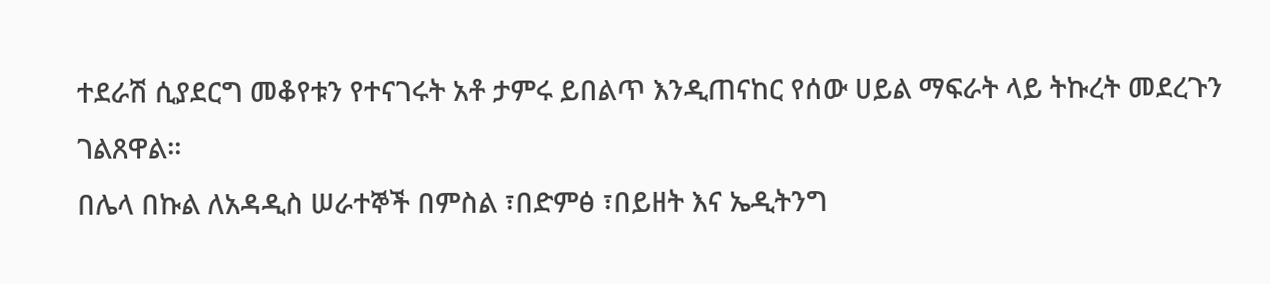ተደራሽ ሲያደርግ መቆየቱን የተናገሩት አቶ ታምሩ ይበልጥ እንዲጠናከር የሰው ሀይል ማፍራት ላይ ትኩረት መደረጉን ገልጸዋል።
በሌላ በኩል ለአዳዲስ ሠራተኞች በምስል ፣በድምፅ ፣በይዘት እና ኤዲትንግ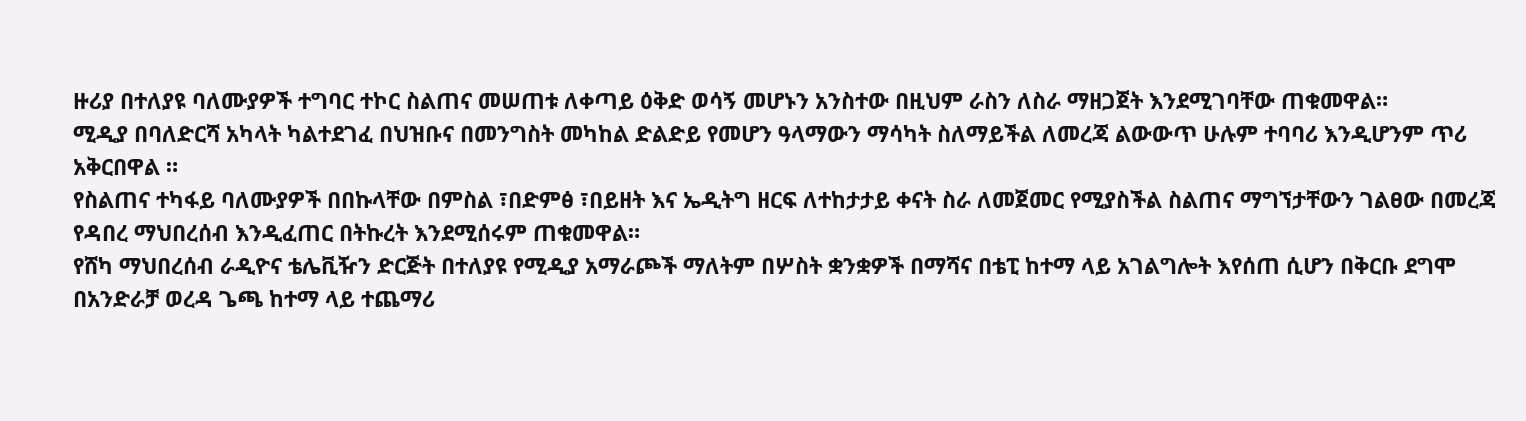ዙሪያ በተለያዩ ባለሙያዎች ተግባር ተኮር ስልጠና መሠጠቱ ለቀጣይ ዕቅድ ወሳኝ መሆኑን አንስተው በዚህም ራስን ለስራ ማዘጋጀት እንደሚገባቸው ጠቁመዋል።
ሚዲያ በባለድርሻ አካላት ካልተደገፈ በህዝቡና በመንግስት መካከል ድልድይ የመሆን ዓላማውን ማሳካት ስለማይችል ለመረጃ ልውውጥ ሁሉም ተባባሪ እንዲሆንም ጥሪ አቅርበዋል ።
የስልጠና ተካፋይ ባለሙያዎች በበኩላቸው በምስል ፣በድምፅ ፣በይዘት እና ኤዲትግ ዘርፍ ለተከታታይ ቀናት ስራ ለመጀመር የሚያስችል ስልጠና ማግኘታቸውን ገልፀው በመረጃ የዳበረ ማህበረሰብ እንዲፈጠር በትኩረት እንደሚሰሩም ጠቁመዋል።
የሸካ ማህበረሰብ ራዲዮና ቴሌቪዥን ድርጅት በተለያዩ የሚዲያ አማራጮች ማለትም በሦስት ቋንቋዎች በማሻና በቴፒ ከተማ ላይ አገልግሎት እየሰጠ ሲሆን በቅርቡ ደግሞ በአንድራቻ ወረዳ ጌጫ ከተማ ላይ ተጨማሪ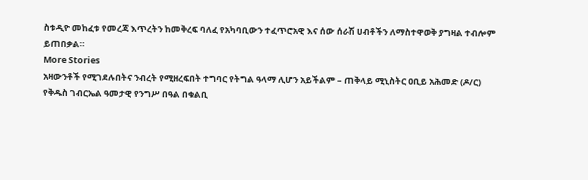ስቱዲዮ መከፈቱ የመረጃ እጥረትን ከመቅረፍ ባለፈ የአካባቢውን ተፈጥሮአዊ እና ሰው ሰራሽ ሀብቶችን ለማስተዋወቅ ያግዛል ተብሎም ይጠበቃል።
More Stories
አዛውንቶች የሚገደሉበትና ንብረት የሚዘረፍበት ተግባር የትግል ዓላማ ሊሆን አይችልም – ጠቅላይ ሚኒስትር ዐቢይ አሕመድ (ዶ/ር)
የቅዱስ ገብርኤል ዓመታዊ የንግሥ በዓል በቁልቢ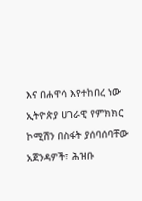እና በሐዋሳ እየተከበረ ነው
ኢትዮጵያ ሀገራዊ የምክክር ኮሚሽን በስፋት ያሰባሰባቸው አጀንዳዎች፣ ሕዝቡ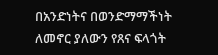በአንድነትና በወንድማማችነት ለመኖር ያለውን የጸና ፍላጎት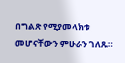በግልጽ የሚያመላክቱ መሆናቸውን ምሁራን ገለጹ።